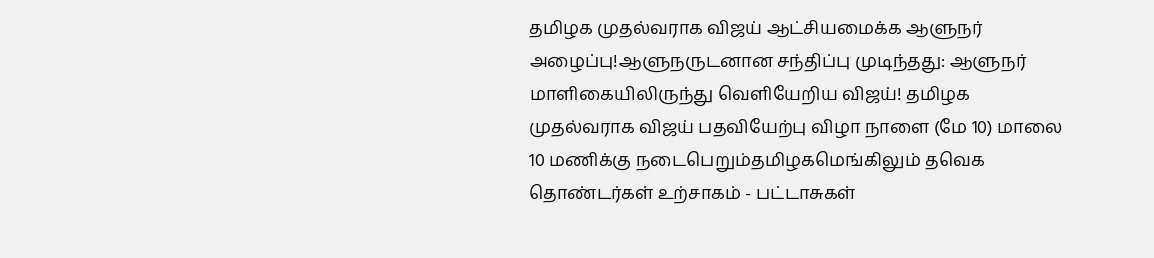தமிழக முதல்வராக விஜய் ஆட்சியமைக்க ஆளுநர் அழைப்பு!ஆளுநருடனான சந்திப்பு முடிந்தது: ஆளுநர் மாளிகையிலிருந்து வெளியேறிய விஜய்! தமிழக முதல்வராக விஜய் பதவியேற்பு விழா நாளை (மே 10) மாலை 10 மணிக்கு நடைபெறும்தமிழகமெங்கிலும் தவெக தொண்டர்கள் உற்சாகம் - பட்டாசுகள்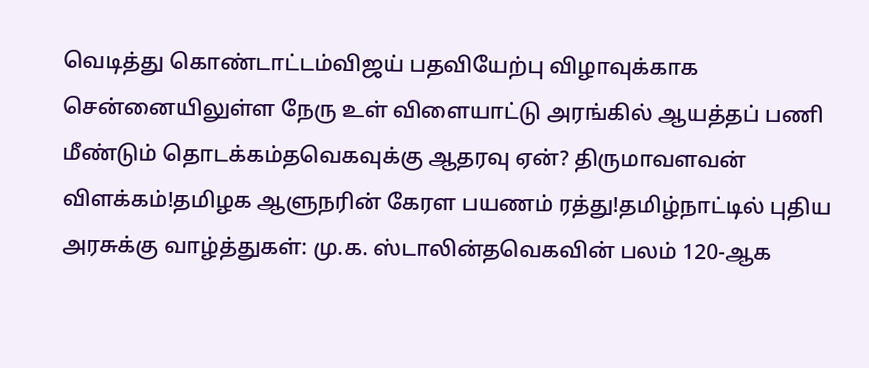வெடித்து கொண்டாட்டம்விஜய் பதவியேற்பு விழாவுக்காக சென்னையிலுள்ள நேரு உள் விளையாட்டு அரங்கில் ஆயத்தப் பணி மீண்டும் தொடக்கம்தவெகவுக்கு ஆதரவு ஏன்? திருமாவளவன் விளக்கம்!தமிழக ஆளுநரின் கேரள பயணம் ரத்து!தமிழ்நாட்டில் புதிய அரசுக்கு வாழ்த்துகள்: மு.க. ஸ்டாலின்தவெகவின் பலம் 120-ஆக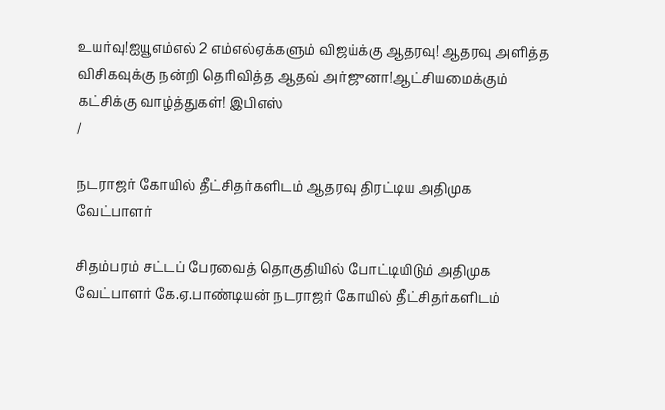உயர்வு!ஐயூஎம்எல் 2 எம்எல்ஏக்களும் விஜய்க்கு ஆதரவு! ஆதரவு அளித்த விசிகவுக்கு நன்றி தெரிவித்த ஆதவ் அர்ஜுனா!ஆட்சியமைக்கும் கட்சிக்கு வாழ்த்துகள்! இபிஎஸ்
/

நடராஜர் கோயில் தீட்சிதர்களிடம் ஆதரவு திரட்டிய அதிமுக வேட்பாளர்

சிதம்பரம் சட்டப் பேரவைத் தொகுதியில் போட்டியிடும் அதிமுக வேட்பாளர் கே.ஏ.பாண்டியன் நடராஜர் கோயில் தீட்சிதர்களிடம்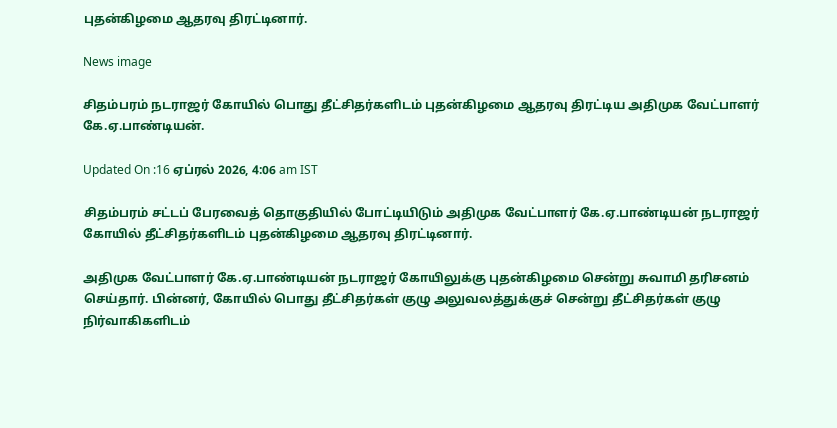புதன்கிழமை ஆதரவு திரட்டினார்.

News image

சிதம்பரம் நடராஜர் கோயில் பொது தீட்சிதர்களிடம் புதன்கிழமை ஆதரவு திரட்டிய அதிமுக வேட்பாளர் கே.ஏ.பாண்டியன்.

Updated On :16 ஏப்ரல் 2026, 4:06 am IST

சிதம்பரம் சட்டப் பேரவைத் தொகுதியில் போட்டியிடும் அதிமுக வேட்பாளர் கே.ஏ.பாண்டியன் நடராஜர் கோயில் தீட்சிதர்களிடம் புதன்கிழமை ஆதரவு திரட்டினார்.

அதிமுக வேட்பாளர் கே.ஏ.பாண்டியன் நடராஜர் கோயிலுக்கு புதன்கிழமை சென்று சுவாமி தரிசனம் செய்தார். பின்னர், கோயில் பொது தீட்சிதர்கள் குழு அலுவலத்துக்குச் சென்று தீட்சிதர்கள் குழு நிர்வாகிகளிடம்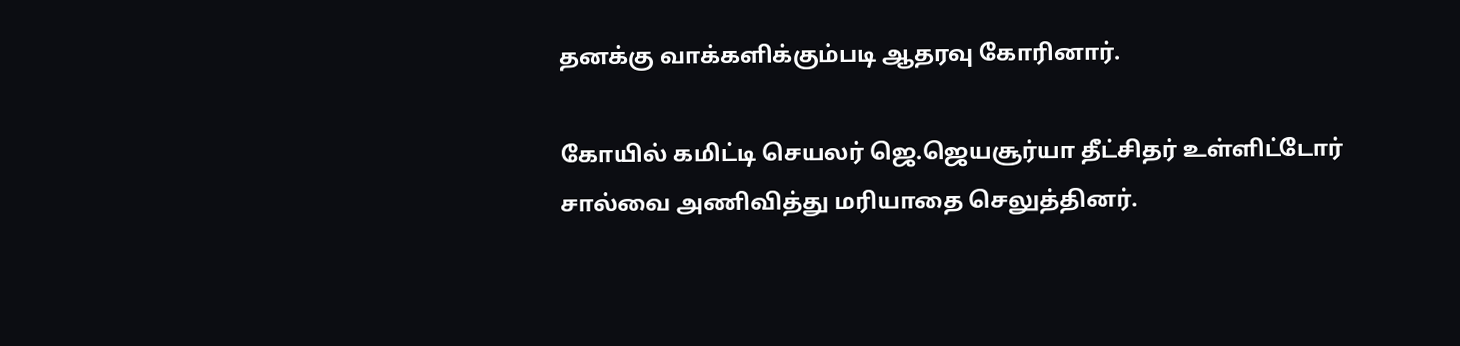தனக்கு வாக்களிக்கும்படி ஆதரவு கோரினார்.

கோயில் கமிட்டி செயலர் ஜெ.ஜெயசூர்யா தீட்சிதர் உள்ளிட்டோர் சால்வை அணிவித்து மரியாதை செலுத்தினர்.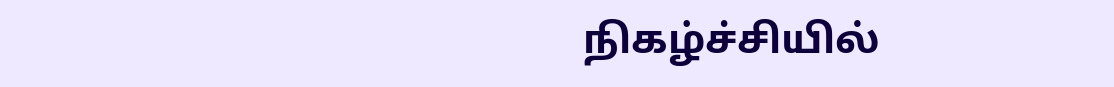நிகழ்ச்சியில்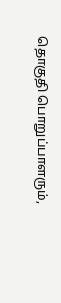தொகுதி பொறுப்பாளரும்,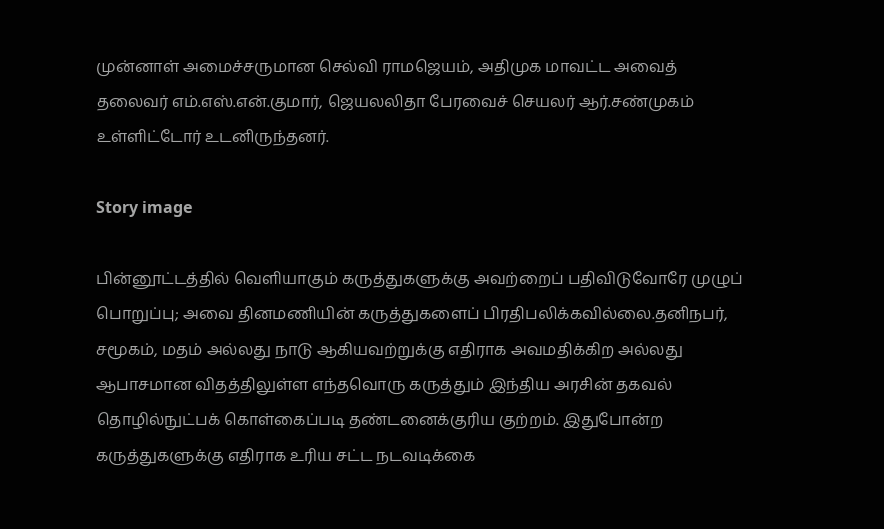முன்னாள் அமைச்சருமான செல்வி ராமஜெயம், அதிமுக மாவட்ட அவைத் தலைவர் எம்.எஸ்.என்.குமார், ஜெயலலிதா பேரவைச் செயலர் ஆர்.சண்முகம் உள்ளிட்டோர் உடனிருந்தனர்.

Story image

பின்னூட்டத்தில் வெளியாகும் கருத்துகளுக்கு அவற்றைப் பதிவிடுவோரே முழுப் பொறுப்பு; அவை தினமணியின் கருத்துகளைப் பிரதிபலிக்கவில்லை.தனிநபர், சமூகம், மதம் அல்லது நாடு ஆகியவற்றுக்கு எதிராக அவமதிக்கிற அல்லது ஆபாசமான விதத்திலுள்ள எந்தவொரு கருத்தும் இந்திய அரசின் தகவல் தொழில்நுட்பக் கொள்கைப்படி தண்டனைக்குரிய குற்றம். இதுபோன்ற கருத்துகளுக்கு எதிராக உரிய சட்ட நடவடிக்கை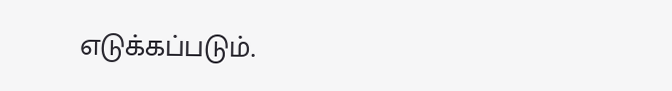எடுக்கப்படும்.